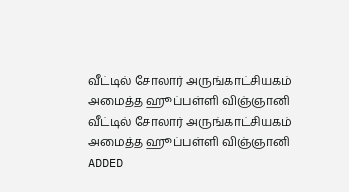வீட்டில் சோலார் அருங்காட்சியகம் அமைத்த ஹூப்பள்ளி விஞ்ஞானி
வீட்டில் சோலார் அருங்காட்சியகம் அமைத்த ஹூப்பள்ளி விஞ்ஞானி
ADDED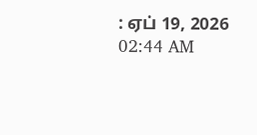: ஏப் 19, 2026 02:44 AM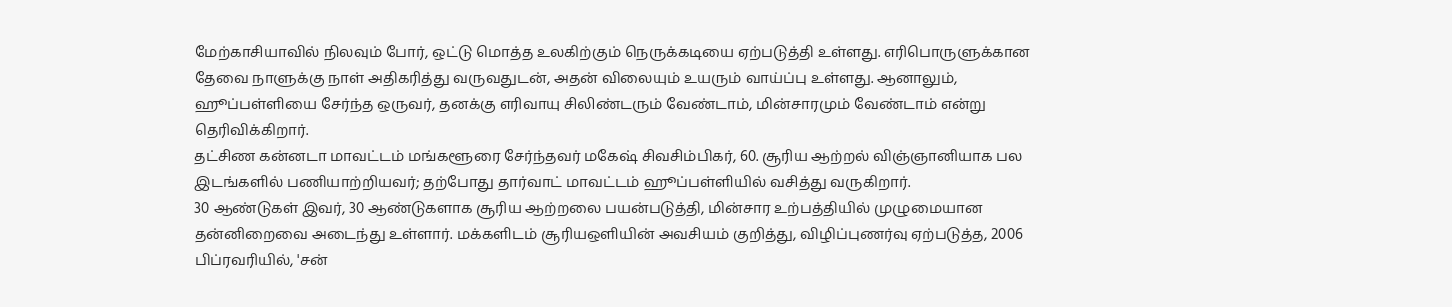மேற்காசியாவில் நிலவும் போர், ஒட்டு மொத்த உலகிற்கும் நெருக்கடியை ஏற்படுத்தி உள்ளது. எரிபொருளுக்கான தேவை நாளுக்கு நாள் அதிகரித்து வருவதுடன், அதன் விலையும் உயரும் வாய்ப்பு உள்ளது. ஆனாலும், ஹூப்பள்ளியை சேர்ந்த ஒருவர், தனக்கு எரிவாயு சிலிண்டரும் வேண்டாம், மின்சாரமும் வேண்டாம் என்று தெரிவிக்கிறார்.
தட்சிண கன்னடா மாவட்டம் மங்களூரை சேர்ந்தவர் மகேஷ் சிவசிம்பிகர், 60. சூரிய ஆற்றல் விஞ்ஞானியாக பல இடங்களில் பணியாற்றியவர்; தற்போது தார்வாட் மாவட்டம் ஹூப்பள்ளியில் வசித்து வருகிறார்.
30 ஆண்டுகள் இவர், 30 ஆண்டுகளாக சூரிய ஆற்றலை பயன்படுத்தி, மின்சார உற்பத்தியில் முழுமையான தன்னிறைவை அடைந்து உள்ளார். மக்களிடம் சூரியஒளியின் அவசியம் குறித்து, விழிப்புணர்வு ஏற்படுத்த, 2006 பிப்ரவரியில், 'சன்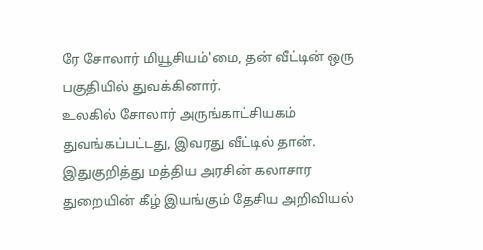ரே சோலார் மியூசியம்'மை, தன் வீட்டின் ஒரு பகுதியில் துவக்கினார்.
உலகில் சோலார் அருங்காட்சியகம் துவங்கப்பட்டது, இவரது வீட்டில் தான். இதுகுறித்து மத்திய அரசின் கலாசார துறையின் கீழ் இயங்கும் தேசிய அறிவியல்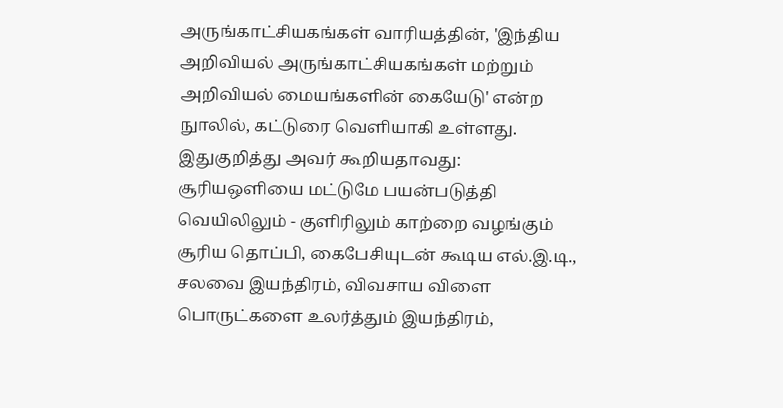அருங்காட்சியகங்கள் வாரியத்தின், 'இந்திய அறிவியல் அருங்காட்சியகங்கள் மற்றும் அறிவியல் மையங்களின் கையேடு' என்ற நுாலில், கட்டுரை வெளியாகி உள்ளது.
இதுகுறித்து அவர் கூறியதாவது:
சூரியஒளியை மட்டுமே பயன்படுத்தி வெயிலிலும் - குளிரிலும் காற்றை வழங்கும் சூரிய தொப்பி, கைபேசியுடன் கூடிய எல்.இ.டி., சலவை இயந்திரம், விவசாய விளை பொருட்களை உலர்த்தும் இயந்திரம்,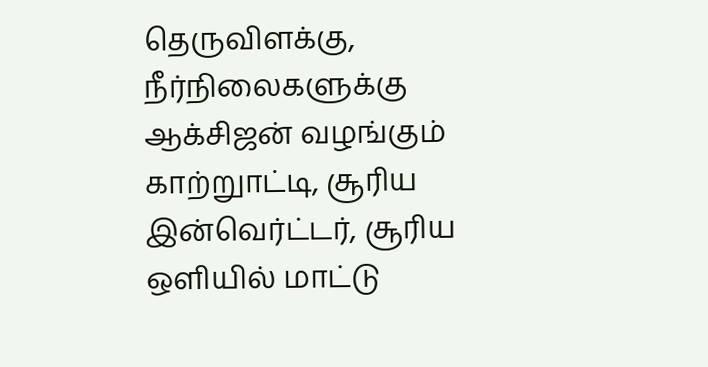தெருவிளக்கு, நீர்நிலைகளுக்கு ஆக்சிஜன் வழங்கும் காற்றுாட்டி, சூரிய இன்வெர்ட்டர், சூரிய ஒளியில் மாட்டு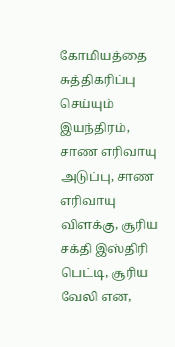கோமியத்தை சுத்திகரிப்பு செய்யும் இயந்திரம், சாண எரிவாயு அடுப்பு, சாண எரிவாயு விளக்கு, சூரிய சக்தி இஸ்திரி பெட்டி, சூரிய வேலி என,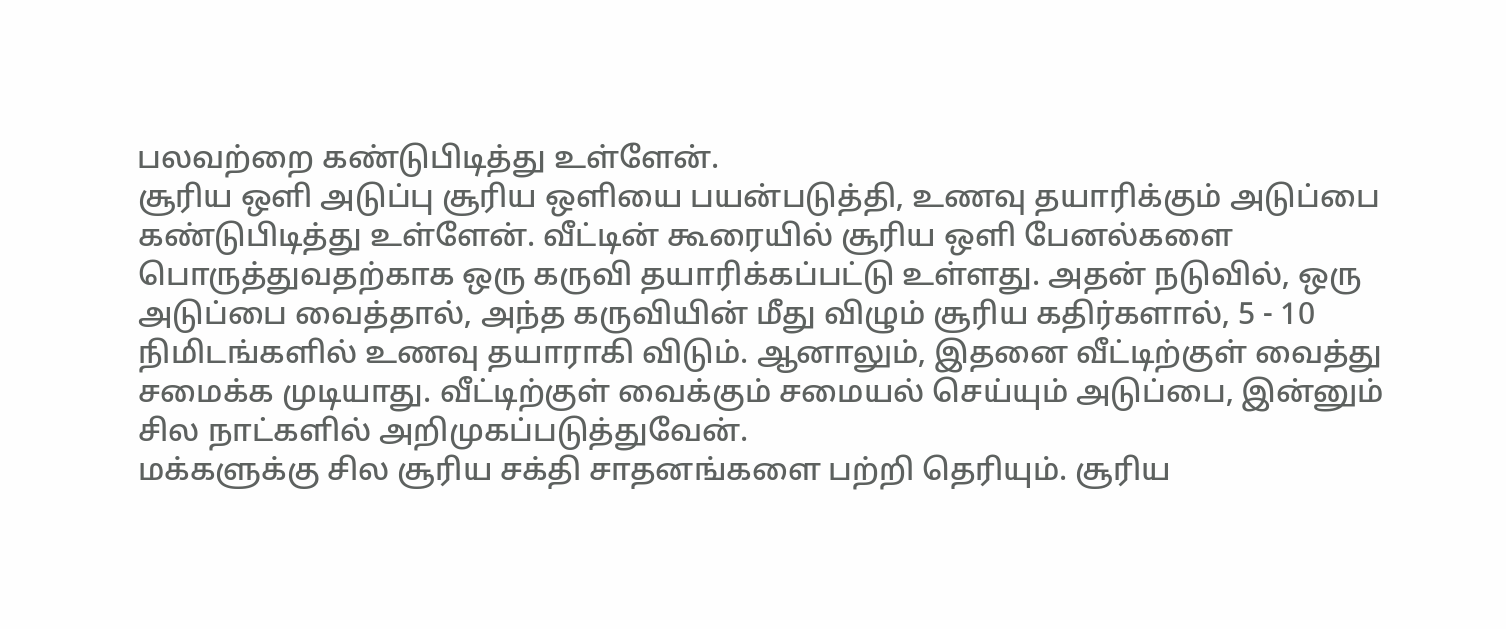பலவற்றை கண்டுபிடித்து உள்ளேன்.
சூரிய ஒளி அடுப்பு சூரிய ஒளியை பயன்படுத்தி, உணவு தயாரிக்கும் அடுப்பை கண்டுபிடித்து உள்ளேன். வீட்டின் கூரையில் சூரிய ஒளி பேனல்களை பொருத்துவதற்காக ஒரு கருவி தயாரிக்கப்பட்டு உள்ளது. அதன் நடுவில், ஒரு அடுப்பை வைத்தால், அந்த கருவியின் மீது விழும் சூரிய கதிர்களால், 5 - 10 நிமிடங்களில் உணவு தயாராகி விடும். ஆனாலும், இதனை வீட்டிற்குள் வைத்து சமைக்க முடியாது. வீட்டிற்குள் வைக்கும் சமையல் செய்யும் அடுப்பை, இன்னும் சில நாட்களில் அறிமுகப்படுத்துவேன்.
மக்களுக்கு சில சூரிய சக்தி சாதனங்களை பற்றி தெரியும். சூரிய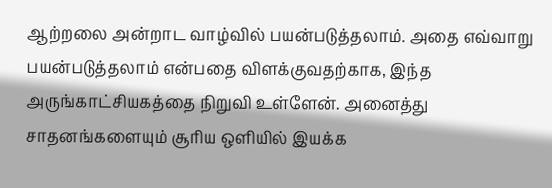ஆற்றலை அன்றாட வாழ்வில் பயன்படுத்தலாம். அதை எவ்வாறு பயன்படுத்தலாம் என்பதை விளக்குவதற்காக, இந்த அருங்காட்சியகத்தை நிறுவி உள்ளேன். அனைத்து சாதனங்களையும் சூரிய ஒளியில் இயக்க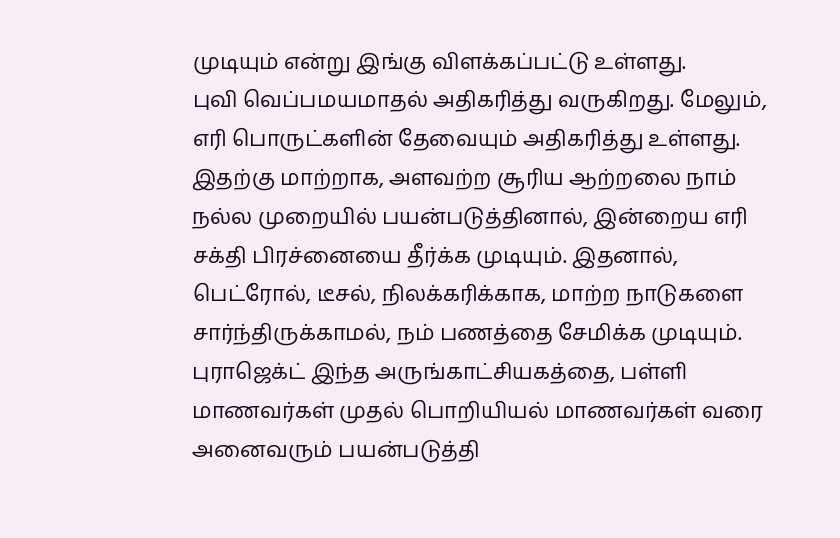முடியும் என்று இங்கு விளக்கப்பட்டு உள்ளது.
புவி வெப்பமயமாதல் அதிகரித்து வருகிறது. மேலும், எரி பொருட்களின் தேவையும் அதிகரித்து உள்ளது. இதற்கு மாற்றாக, அளவற்ற சூரிய ஆற்றலை நாம் நல்ல முறையில் பயன்படுத்தினால், இன்றைய எரி சக்தி பிரச்னையை தீர்க்க முடியும். இதனால், பெட்ரோல், டீசல், நிலக்கரிக்காக, மாற்ற நாடுகளை சார்ந்திருக்காமல், நம் பணத்தை சேமிக்க முடியும்.
புராஜெக்ட் இந்த அருங்காட்சியகத்தை, பள்ளி மாணவர்கள் முதல் பொறியியல் மாணவர்கள் வரை அனைவரும் பயன்படுத்தி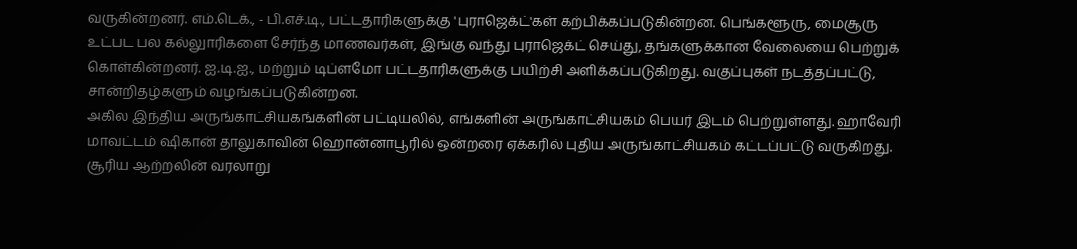வருகின்றனர். எம்.டெக்., - பி.எச்.டி., பட்டதாரிகளுக்கு 'புராஜெக்ட்'கள் கற்பிக்கப்படுகின்றன. பெங்களூரு, மைசூரு உட்பட பல கல்லுாரிகளை சேர்ந்த மாணவர்கள், இங்கு வந்து புராஜெக்ட் செய்து, தங்களுக்கான வேலையை பெற்றுக் கொள்கின்றனர். ஐ.டி.ஐ., மற்றும் டிப்ளமோ பட்டதாரிகளுக்கு பயிற்சி அளிக்கப்படுகிறது. வகுப்புகள் நடத்தப்பட்டு, சான்றிதழ்களும் வழங்கப்படுகின்றன.
அகில இந்திய அருங்காட்சியகங்களின் பட்டியலில், எங்களின் அருங்காட்சியகம் பெயர் இடம் பெற்றுள்ளது. ஹாவேரி மாவட்டம் ஷிகான் தாலுகாவின் ஹொன்னாபூரில் ஒன்றரை ஏக்கரில் புதிய அருங்காட்சியகம் கட்டப்பட்டு வருகிறது. சூரிய ஆற்றலின் வரலாறு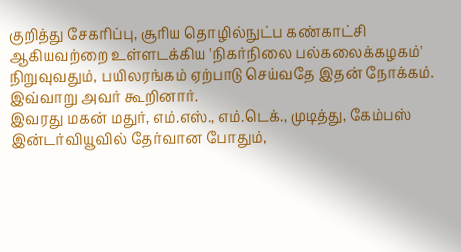குறித்து சேகரிப்பு, சூரிய தொழில்நுட்ப கண்காட்சி ஆகியவற்றை உள்ளடக்கிய 'நிகர்நிலை பல்கலைக்கழகம்' நிறுவுவதும், பயிலரங்கம் ஏற்பாடு செய்வதே இதன் நோக்கம்.
இவ்வாறு அவர் கூறினார்.
இவரது மகன் மதுர், எம்.எஸ்., எம்.டெக்., முடித்து, கேம்பஸ் இன்டர்வியூவில் தேர்வான போதும்,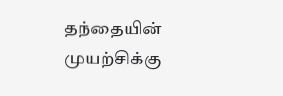தந்தையின் முயற்சிக்கு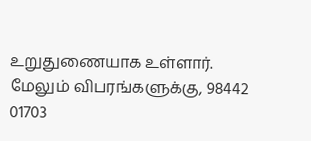உறுதுணையாக உள்ளார்.
மேலும் விபரங்களுக்கு, 98442 01703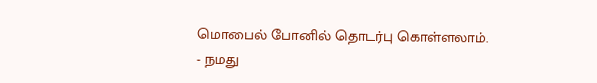மொபைல் போனில் தொடர்பு கொள்ளலாம்.
- நமது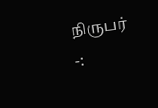நிருபர் -: